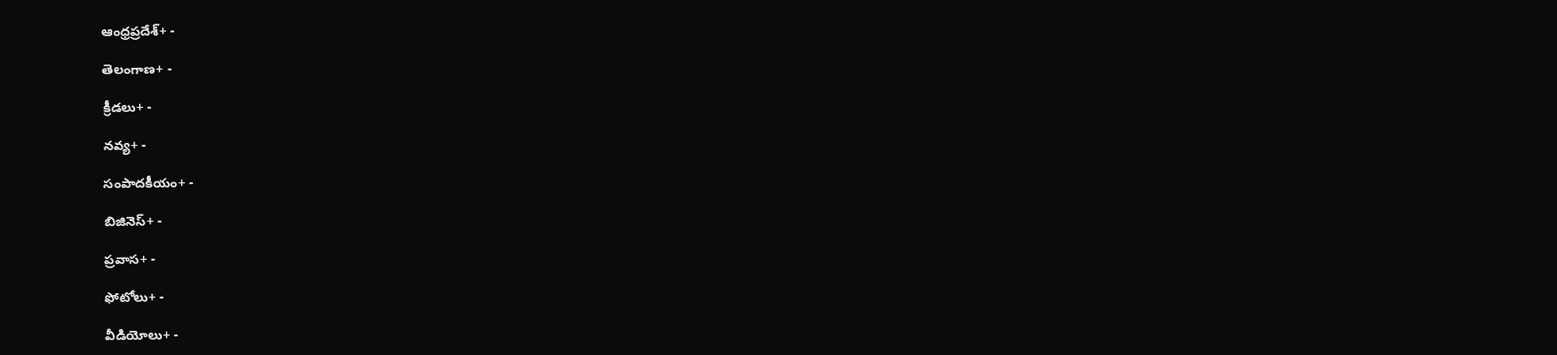ఆంధ్రప్రదేశ్+ -

తెలంగాణ+ -

క్రీడలు+ -

నవ్య+ -

సంపాదకీయం+ -

బిజినెస్+ -

ప్రవాస+ -

ఫోటోలు+ -

వీడియోలు+ -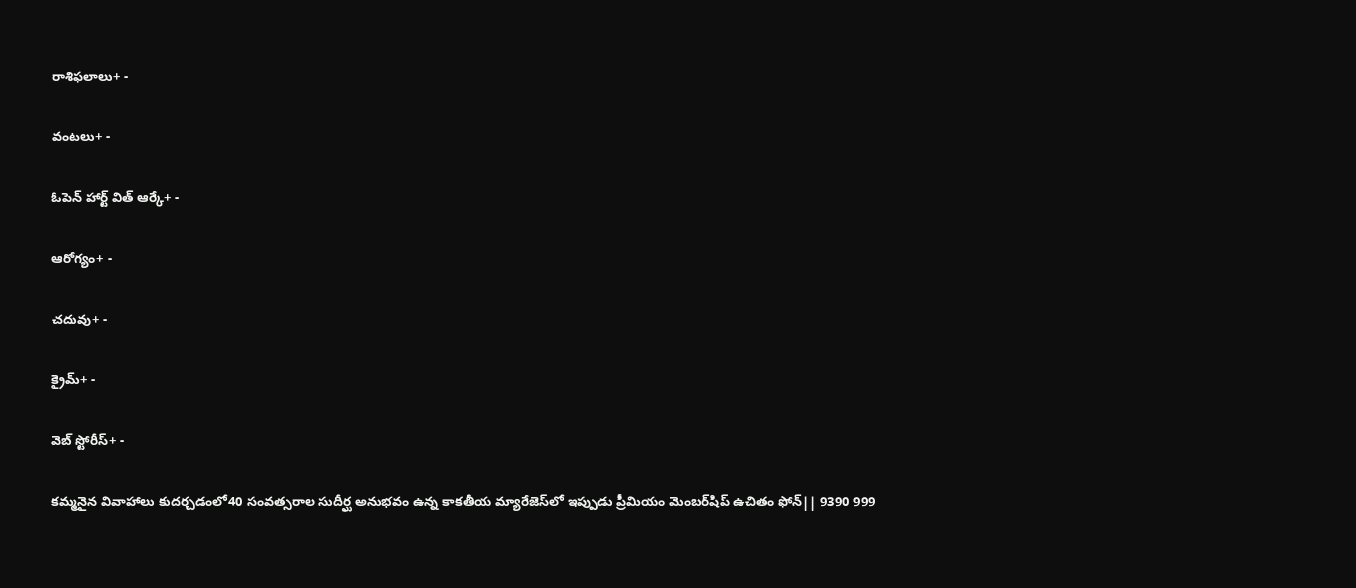రాశిఫలాలు+ -

వంటలు+ -

ఓపెన్ హార్ట్ విత్ ఆర్కే+ -

ఆరోగ్యం+ -

చదువు+ -

క్రైమ్+ -

వెబ్ స్టోరీస్+ -

కమ్మనైన వివాహాలు కుదర్చడంలో40 సంవత్సరాల సుదీర్ఘ అనుభవం ఉన్న కాకతీయ మ్యారేజెస్‌లో ఇప్పుడు ప్రీమియం మెంబర్‌షిప్‌ ఉచితం ఫోన్|| 9390 999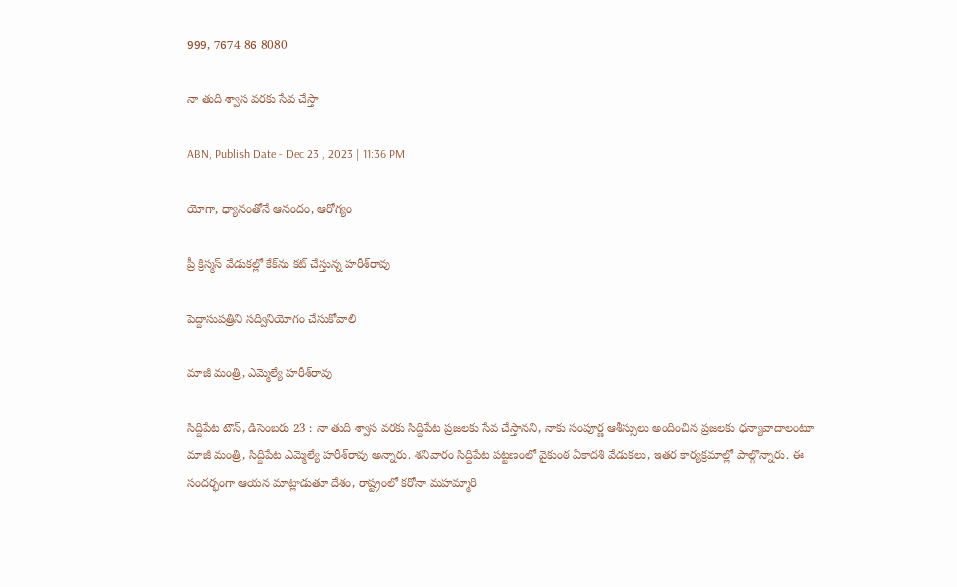999, 7674 86 8080

నా తుది శ్వాస వరకు సేవ చేస్తా

ABN, Publish Date - Dec 23 , 2023 | 11:36 PM

యోగా, ధ్యానంతోనే ఆనందం, ఆరోగ్యం

ప్రీ క్రిస్మస్‌ వేడుకల్లో కేక్‌ను కట్‌ చేస్తున్న హరీశ్‌రావు

పెద్దాసుపత్రిని సద్వినియోగం చేసుకోవాలి

మాజీ మంత్రి, ఎమ్మెల్యే హరీశ్‌రావు

సిద్దిపేట టౌన్‌, డిసెంబరు 23 : నా తుది శ్వాస వరకు సిద్దిపేట ప్రజలకు సేవ చేస్తానని, నాకు సంపూర్ణ ఆశీస్సులు అందించిన ప్రజలకు ధన్యావాదాలంటూ మాజీ మంత్రి, సిద్దిపేట ఎమ్మెల్యే హరీశ్‌రావు అన్నారు. శనివారం సిద్దిపేట పట్టణంలో వైకుంఠ ఏకాదశి వేడుకలు, ఇతర కార్యక్రమాల్లో పాల్గొన్నారు. ఈ సందర్భంగా ఆయన మాట్లాడుతూ దేశం, రాష్ట్రంలో కరోనా మహమ్మారి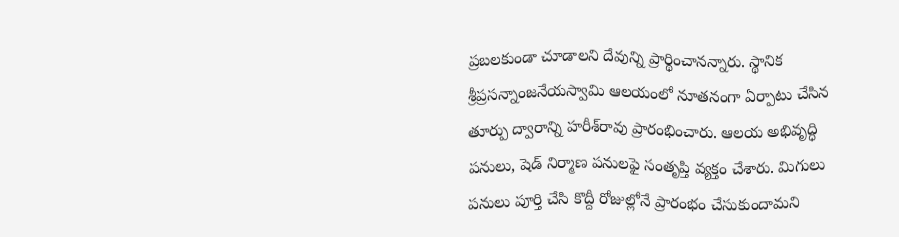ప్రబలకుండా చూడాలని దేవున్ని ప్రార్థించానన్నారు. స్థానిక శ్రీప్రసన్నాంజనేయస్వామి ఆలయంలో నూతనంగా ఏర్పాటు చేసిన తూర్పు ద్వారాన్ని హరీశ్‌రావు ప్రారంభించారు. ఆలయ అభివృద్ధి పనులు, షెడ్‌ నిర్మాణ పనులఫై సంతృప్తి వ్యక్తం చేశారు. మిగులు పనులు పూర్తి చేసి కొద్దీ రోజుల్లోనే ప్రారంభం చేసుకుందామని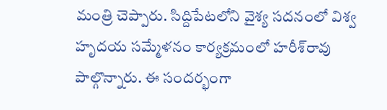మంత్రి చెప్పారు. సిద్దిపేటలోని వైశ్య సదనంలో విశ్వ హృదయ సమ్మేళనం కార్యక్రమంలో హరీశ్‌రావు పాల్గొన్నారు. ఈ సందర్భంగా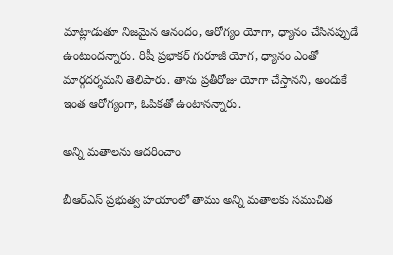మాట్లాడుతూ నిజమైన ఆనందం, ఆరోగ్యం యోగా, ధ్యానం చేసినప్పుడే ఉంటుందన్నారు. రిషీ ప్రభాకర్‌ గురూజీ యోగ, ధ్యానం ఎంతో మార్గదర్శమని తెలిపారు. తాను ప్రతీరోజు యోగా చేస్తానని, అందుకే ఇంత ఆరోగ్యంగా, ఓపికతో ఉంటానన్నారు.

అన్ని మతాలను ఆదరించాం

బీఆర్‌ఎస్‌ ప్రభుత్వ హయాంలో తాము అన్ని మతాలకు సముచిత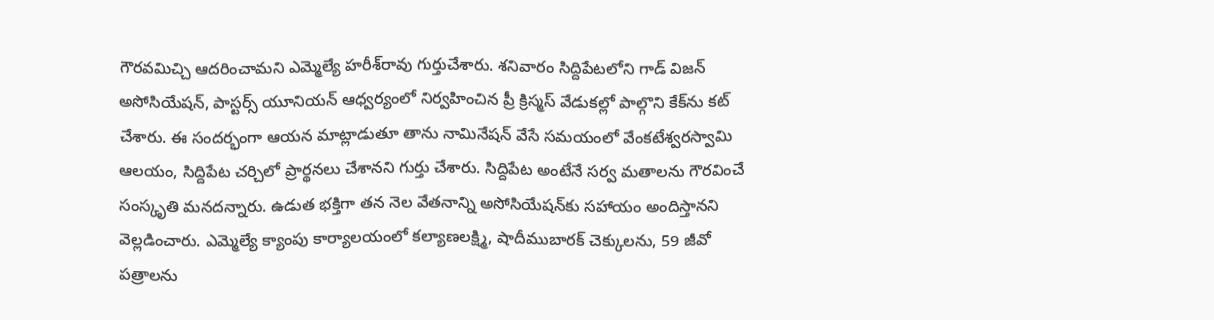గౌరవమిచ్చి ఆదరించామని ఎమ్మెల్యే హరీశ్‌రావు గుర్తుచేశారు. శనివారం సిద్దిపేటలోని గాడ్‌ విజన్‌ అసోసియేషన్‌, పాస్టర్స్‌ యూనియన్‌ ఆధ్వర్యంలో నిర్వహించిన ప్రీ క్రిస్మస్‌ వేడుకల్లో పాల్గొని కేక్‌ను కట్‌ చేశారు. ఈ సందర్భంగా ఆయన మాట్లాడుతూ తాను నామినేషన్‌ వేసే సమయంలో వేంకటేశ్వరస్వామి ఆలయం, సిద్దిపేట చర్చిలో ప్రార్థనలు చేశానని గుర్తు చేశారు. సిద్దిపేట అంటేనే సర్వ మతాలను గౌరవించే సంస్కృతి మనదన్నారు. ఉడుత భక్తిగా తన నెల వేతనాన్ని అసోసియేషన్‌కు సహాయం అందిస్తానని వెల్లడించారు. ఎమ్మెల్యే క్యాంపు కార్యాలయంలో కల్యాణలక్ష్మి, షాదీముబారక్‌ చెక్కులను, 59 జీవో పత్రాలను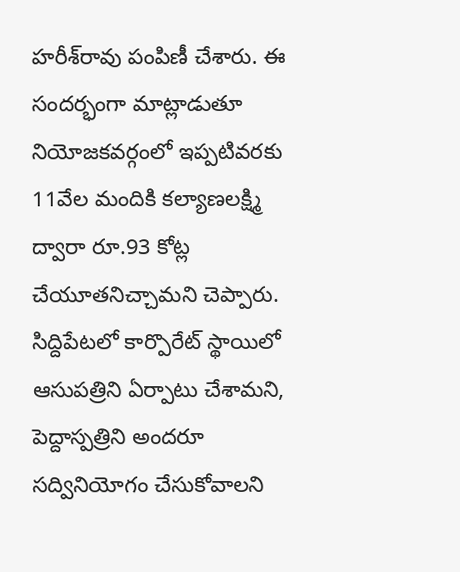హరీశ్‌రావు పంపిణీ చేశారు. ఈ సందర్భంగా మాట్లాడుతూ నియోజకవర్గంలో ఇప్పటివరకు 11వేల మందికి కల్యాణలక్ష్మి ద్వారా రూ.93 కోట్ల చేయూతనిచ్చామని చెప్పారు. సిద్దిపేటలో కార్పొరేట్‌ స్థాయిలో ఆసుపత్రిని ఏర్పాటు చేశామని, పెద్దాస్పత్రిని అందరూ సద్వినియోగం చేసుకోవాలని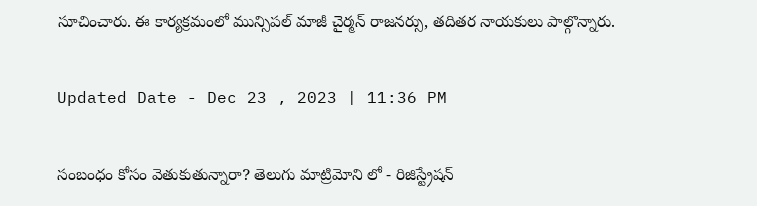సూచించారు. ఈ కార్యక్రమంలో మున్సిపల్‌ మాజీ చైర్మన్‌ రాజనర్సు, తదితర నాయకులు పాల్గొన్నారు.

Updated Date - Dec 23 , 2023 | 11:36 PM

సంబంధం కోసం వెతుకుతున్నారా? తెలుగు మాట్రిమోని లో - రిజిస్ట్రేషన్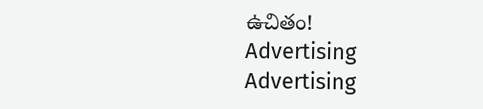ఉచితం!
Advertising
Advertising